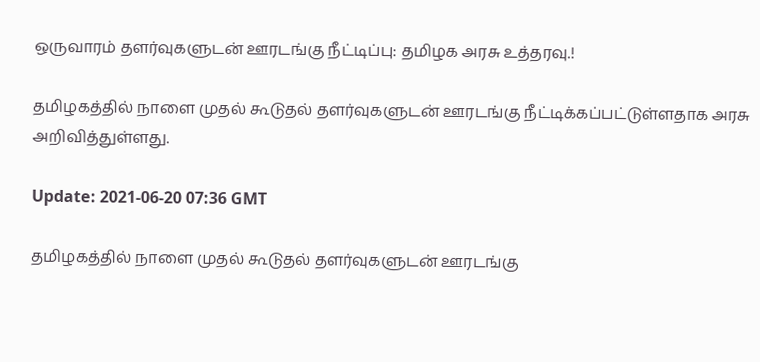ஒருவாரம் தளர்வுகளுடன் ஊரடங்கு நீட்டிப்பு: தமிழக அரசு உத்தரவு.!

தமிழகத்தில் நாளை முதல் கூடுதல் தளர்வுகளுடன் ஊரடங்கு நீட்டிக்கப்பட்டுள்ளதாக அரசு அறிவித்துள்ளது.

Update: 2021-06-20 07:36 GMT

தமிழகத்தில் நாளை முதல் கூடுதல் தளர்வுகளுடன் ஊரடங்கு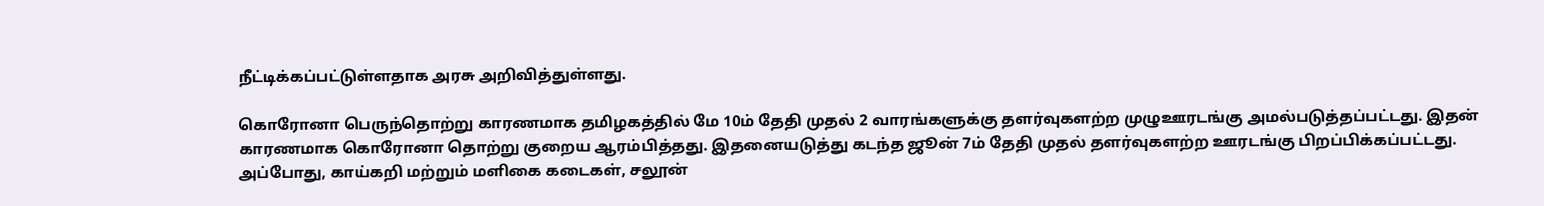நீட்டிக்கப்பட்டுள்ளதாக அரசு அறிவித்துள்ளது.

கொரோனா பெருந்தொற்று காரணமாக தமிழகத்தில் மே 10ம் தேதி முதல் 2 வாரங்களுக்கு தளர்வுகளற்ற முழுஊரடங்கு அமல்படுத்தப்பட்டது. இதன் காரணமாக கொரோனா தொற்று குறைய ஆரம்பித்தது. இதனையடுத்து கடந்த ஜூன் 7ம் தேதி முதல் தளர்வுகளற்ற ஊரடங்கு பிறப்பிக்கப்பட்டது. அப்போது, காய்கறி மற்றும் மளிகை கடைகள், சலூன்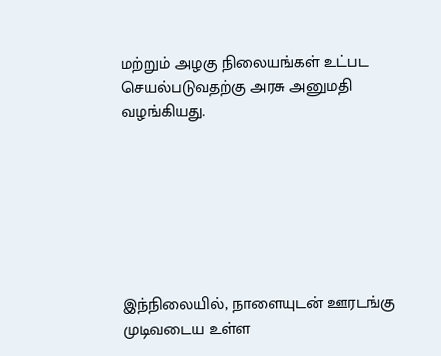மற்றும் அழகு நிலையங்கள் உட்பட செயல்படுவதற்கு அரசு அனுமதி வழங்கியது.







இந்நிலையில், நாளையுடன் ஊரடங்கு முடிவடைய உள்ள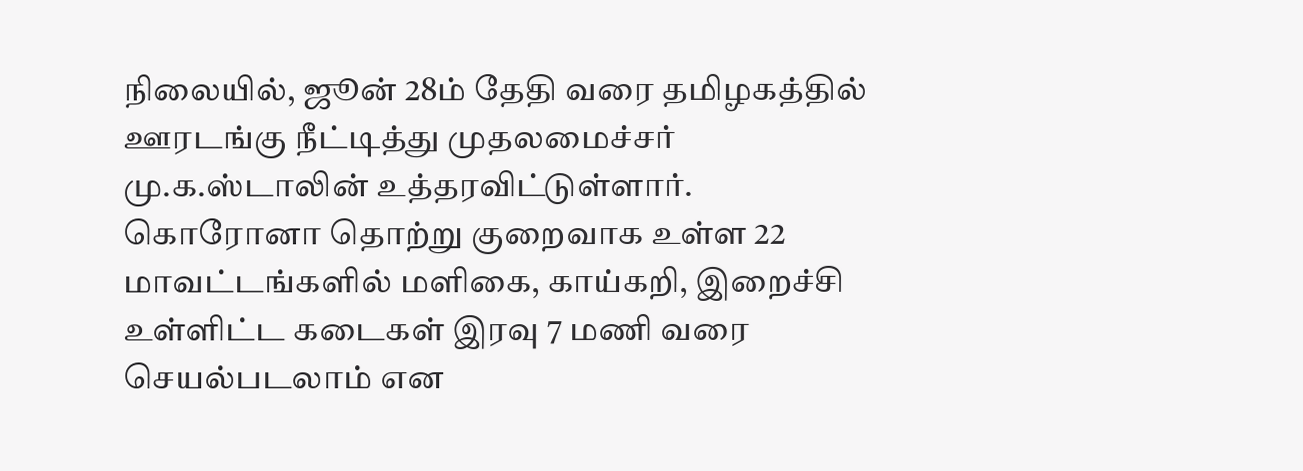நிலையில், ஜூன் 28ம் தேதி வரை தமிழகத்தில் ஊரடங்கு நீட்டித்து முதலமைச்சர் மு.க.ஸ்டாலின் உத்தரவிட்டுள்ளார். கொரோனா தொற்று குறைவாக உள்ள 22 மாவட்டங்களில் மளிகை, காய்கறி, இறைச்சி உள்ளிட்ட கடைகள் இரவு 7 மணி வரை செயல்படலாம் என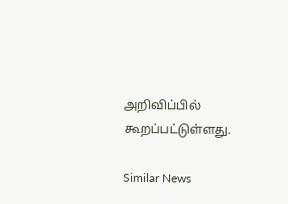அறிவிப்பில் கூறப்பட்டுள்ளது.

Similar News